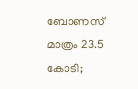ബോണസ് മാത്രം 23.5 കോടി;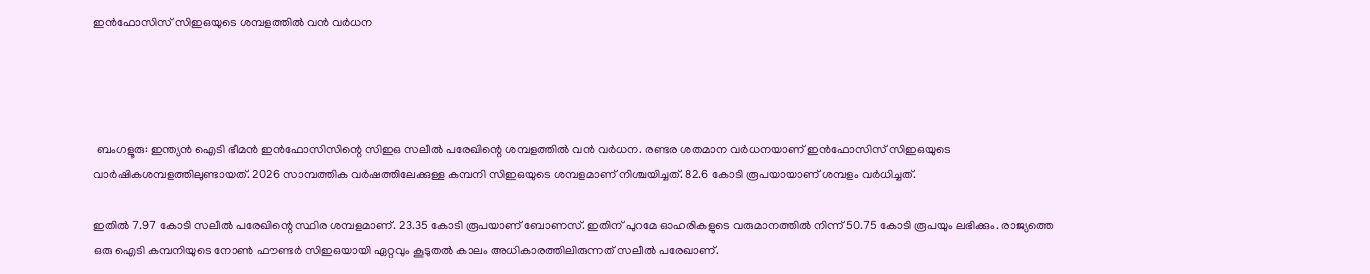ഇന്‍ഫോസിസ് സിഇഒയുടെ ശമ്പളത്തില്‍ വന്‍ വര്‍ധന




 ബംഗളൂരു: ഇന്ത്യന്‍ ഐടി ഭീമന്‍ ഇന്‍ഫോസിസിന്റെ സിഇഒ സലീല്‍ പരേഖിന്റെ ശമ്പളത്തില്‍ വന്‍ വര്‍ധന. രണ്ടര ശതമാന വര്‍ധനയാണ് ഇന്‍ഫോസിസ് സിഇഒയുടെ വാര്‍ഷികശമ്പളത്തിലുണ്ടായത്. 2026 സാമ്പത്തിക വര്‍ഷത്തിലേക്കുള്ള കമ്പനി സിഇഒയുടെ ശമ്പളമാണ് നിശ്ചയിച്ചത്. 82.6 കോടി രൂപയായാണ് ശമ്പളം വര്‍ധിച്ചത്.

ഇതില്‍ 7.97 കോടി സലീല്‍ പരേഖിന്റെ സ്ഥിര ശമ്പളമാണ്. 23.35 കോടി രൂപയാണ് ബോണസ്. ഇതിന് പുറമേ ഓഹരികളുടെ വരുമാനത്തില്‍ നിന്ന് 50.75 കോടി രൂപയും ലഭിക്കും. രാജ്യത്തെ ഒരു ഐടി കമ്പനിയുടെ നോണ്‍ ഫൗണ്ടര്‍ സിഇഒയായി ഏറ്റവും കൂടുതല്‍ കാലം അധികാരത്തിലിരുന്നത് സലീല്‍ പരേഖാണ്.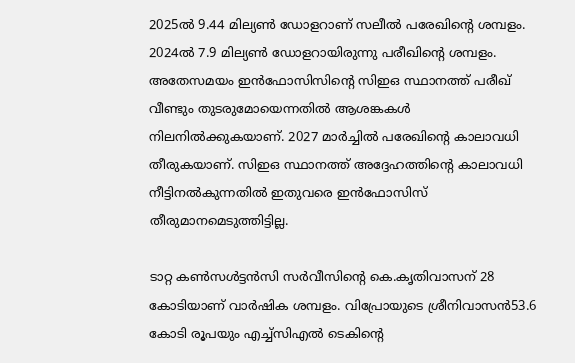2025ല്‍ 9.44 മില്യണ്‍ ഡോളറാണ് സലീല്‍ പരേഖിന്റെ ശമ്പളം. 2024ല്‍ 7.9 മില്യണ്‍ ഡോളറായിരുന്നു പരീഖിന്റെ ശമ്പളം. അതേസമയം ഇന്‍ഫോസിസിന്റെ സിഇഒ സ്ഥാനത്ത് പരീഖ് വീണ്ടും തുടരുമോയെന്നതില്‍ ആശങ്കകള്‍ നിലനില്‍ക്കുകയാണ്. 2027 മാര്‍ച്ചില്‍ പരേഖിന്റെ കാലാവധി തീരുകയാണ്. സിഇഒ സ്ഥാനത്ത് അദ്ദേഹത്തിന്റെ കാലാവധി നീട്ടിനല്‍കുന്നതില്‍ ഇതുവരെ ഇന്‍ഫോസിസ് തീരുമാനമെടുത്തിട്ടില്ല.

ടാറ്റ കണ്‍സള്‍ട്ടന്‍സി സര്‍വീസിന്റെ കെ.കൃതിവാസന് 28 കോടിയാണ് വാര്‍ഷിക ശമ്പളം. വിപ്രോയുടെ ശ്രീനിവാസന്‍53.6 കോടി രൂപയും എച്ച്‌സിഎല്‍ ടെകിന്റെ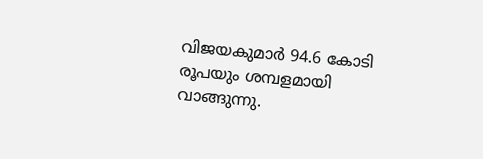വിജയകുമാര്‍ 94.6 കോടി രൂപയും ശമ്പളമായി വാങ്ങുന്നു.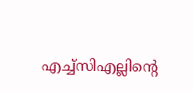എച്ച്‌സിഎല്ലിന്റെ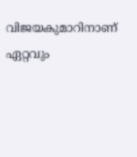വിജയകുമാറിനാണ് ഏറ്റവും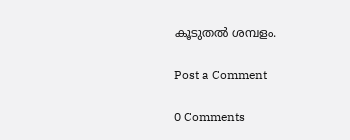കൂടുതല്‍ ശമ്പളം.

Post a Comment

0 Comments